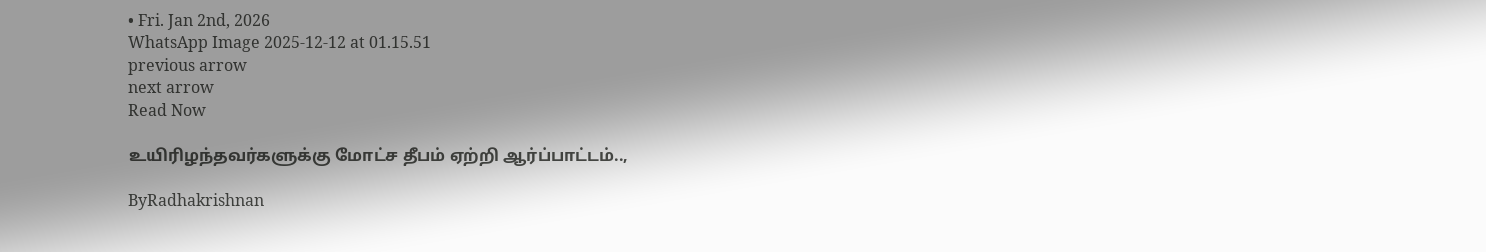• Fri. Jan 2nd, 2026
WhatsApp Image 2025-12-12 at 01.15.51
previous arrow
next arrow
Read Now

உயிரிழந்தவர்களுக்கு மோட்ச தீபம் ஏற்றி ஆர்ப்பாட்டம்..,

ByRadhakrishnan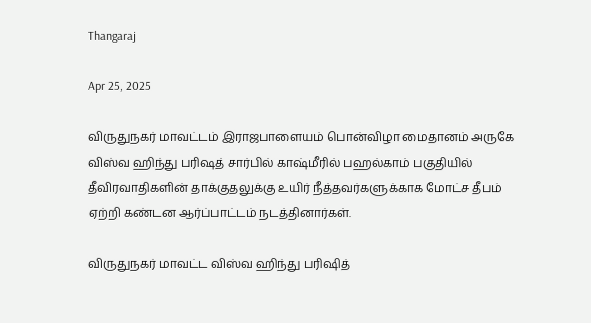Thangaraj

Apr 25, 2025

விருதுநகர் மாவட்டம் இராஜபாளையம் பொன்விழா மைதானம் அருகே விஸ்வ ஹிந்து பரிஷத் சார்பில் காஷ்மீரில் பஹல்காம் பகுதியில் தீவிரவாதிகளின் தாக்குதலுக்கு உயிர் நீத்தவர்களுக்காக மோட்ச தீபம் ஏற்றி கண்டன ஆர்ப்பாட்டம் நடத்தினார்கள்.

விருதுநகர் மாவட்ட விஸ்வ ஹிந்து பரிஷித்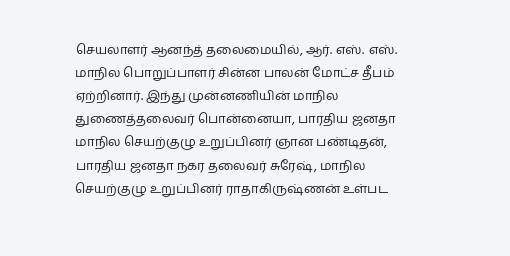செயலாளர் ஆனந்த் தலைமையில், ஆர். எஸ். எஸ். மாநில பொறுப்பாளர் சின்ன பாலன் மோட்ச தீபம் ஏற்றினார். இந்து முன்னணியின் மாநில துணைத்தலைவர் பொன்னையா, பாரதிய ஜனதா மாநில செயற்குழு உறுப்பினர் ஞான பண்டிதன், பாரதிய ஜனதா நகர தலைவர் சுரேஷ், மாநில செயற்குழு உறுப்பினர் ராதாகிருஷ்ணன் உள்பட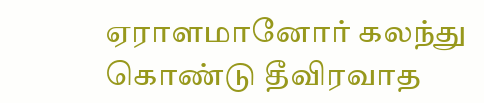ஏராளமானோர் கலந்து கொண்டு தீவிரவாத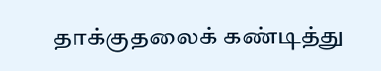தாக்குதலைக் கண்டித்து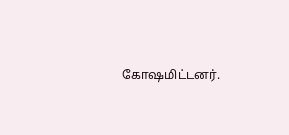கோஷமிட்டனர்.